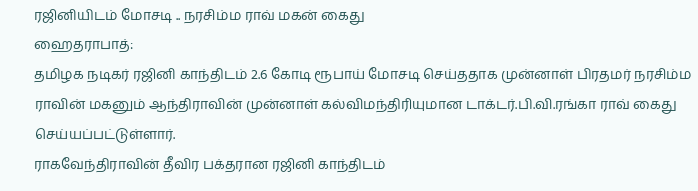ரஜினியிடம் மோசடி .. நரசிம்ம ராவ் மகன் கைது
ஹைதராபாத்:
தமிழக நடிகர் ரஜினி காந்திடம் 2.6 கோடி ரூபாய் மோசடி செய்ததாக முன்னாள் பிரதமர் நரசிம்ம ராவின் மகனும் ஆந்திராவின் முன்னாள் கல்விமந்திரியுமான டாக்டர்.பி.வி.ரங்கா ராவ் கைது செய்யப்பட்டுள்ளார்.
ராகவேந்திராவின் தீவிர பக்தரான ரஜினி காந்திடம்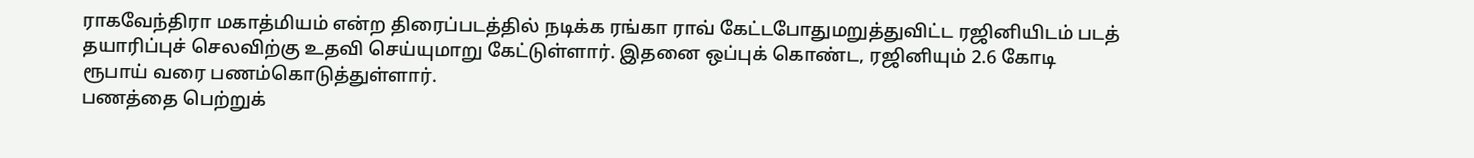ராகவேந்திரா மகாத்மியம் என்ற திரைப்படத்தில் நடிக்க ரங்கா ராவ் கேட்டபோதுமறுத்துவிட்ட ரஜினியிடம் படத் தயாரிப்புச் செலவிற்கு உதவி செய்யுமாறு கேட்டுள்ளார். இதனை ஒப்புக் கொண்ட, ரஜினியும் 2.6 கோடி ரூபாய் வரை பணம்கொடுத்துள்ளார்.
பணத்தை பெற்றுக்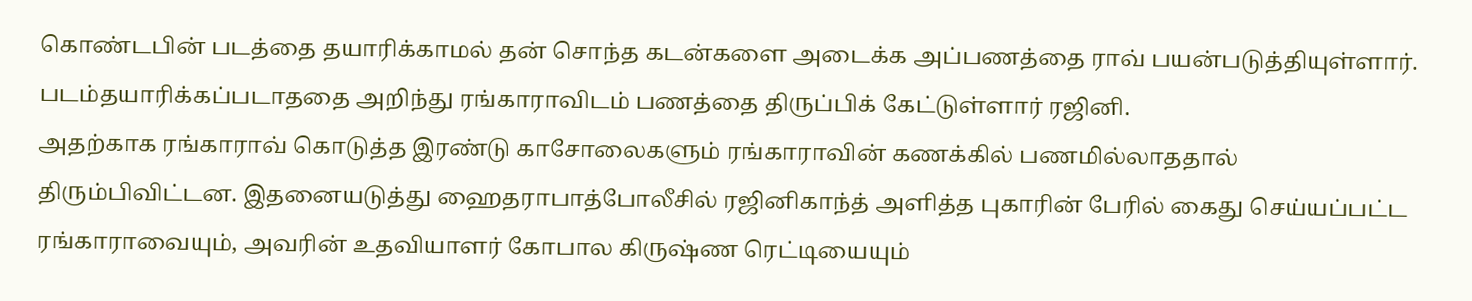கொண்டபின் படத்தை தயாரிக்காமல் தன் சொந்த கடன்களை அடைக்க அப்பணத்தை ராவ் பயன்படுத்தியுள்ளார். படம்தயாரிக்கப்படாததை அறிந்து ரங்காராவிடம் பணத்தை திருப்பிக் கேட்டுள்ளார் ரஜினி.
அதற்காக ரங்காராவ் கொடுத்த இரண்டு காசோலைகளும் ரங்காராவின் கணக்கில் பணமில்லாததால் திரும்பிவிட்டன. இதனையடுத்து ஹைதராபாத்போலீசில் ரஜினிகாந்த் அளித்த புகாரின் பேரில் கைது செய்யப்பட்ட ரங்காராவையும், அவரின் உதவியாளர் கோபால கிருஷ்ண ரெட்டியையும்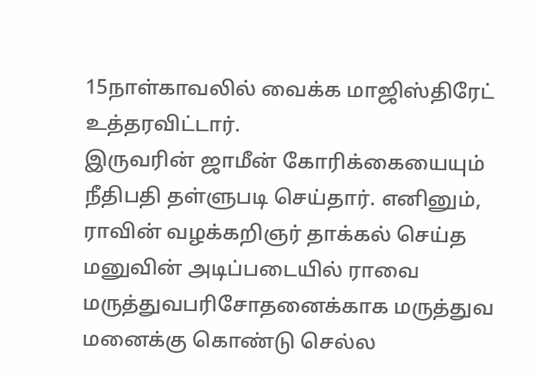15நாள்காவலில் வைக்க மாஜிஸ்திரேட் உத்தரவிட்டார்.
இருவரின் ஜாமீன் கோரிக்கையையும் நீதிபதி தள்ளுபடி செய்தார். எனினும், ராவின் வழக்கறிஞர் தாக்கல் செய்த மனுவின் அடிப்படையில் ராவை மருத்துவபரிசோதனைக்காக மருத்துவ மனைக்கு கொண்டு செல்ல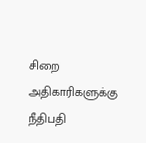சிறை அதிகாரிகளுக்கு நீதிபதி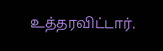உத்தரவிட்டார்.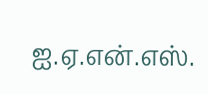ஐ.ஏ.என்.எஸ்.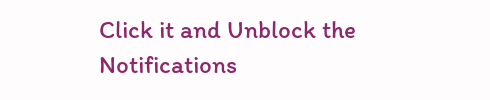Click it and Unblock the Notifications